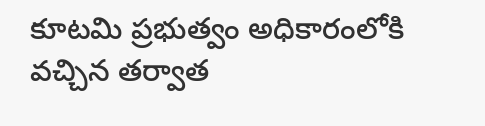కూటమి ప్రభుత్వం అధికారంలోకి వచ్చిన తర్వాత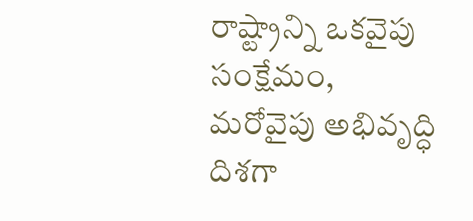రాష్ట్రాన్ని ఒకవైపు సంక్షేమం, మరోవైపు అభివృద్ధి దిశగా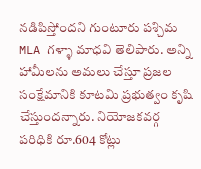నడిపిస్తోందని గుంటూరు పశ్చిమ MLA గళ్ళా మాధవి తెలిపారు. అన్ని హామీలను అమలు చేస్తూ ప్రజల సంక్షేమానికి కూటమి ప్రభుత్వం కృషి చేస్తుందన్నారు. నియోజకవర్గ పరిధికి రూ.604 కోట్లు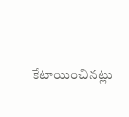కేటాయించినట్లు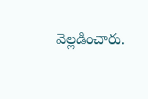వెల్లడించారు.